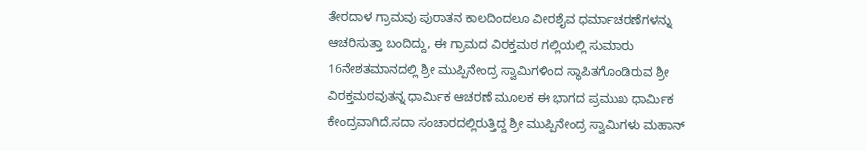ತೇರದಾಳ ಗ್ರಾಮವು ಪುರಾತನ ಕಾಲದಿಂದಲೂ ವೀರಶೈವ ಧರ್ಮಾಚರಣೆಗಳನ್ನು ಆಚರಿಸುತ್ತಾ ಬಂದಿದ್ದು, ಈ ಗ್ರಾಮದ ವಿರಕ್ತಮಠ ಗಲ್ಲಿಯಲ್ಲಿ ಸುಮಾರು 16ನೇಶತಮಾನದಲ್ಲಿ ಶ್ರೀ ಮುಪ್ಪಿನೇಂದ್ರ ಸ್ವಾಮಿಗಳಿಂದ ಸ್ಥಾಪಿತಗೊಂಡಿರುವ ಶ್ರೀ ವಿರಕ್ತಮಠವುತನ್ನ ಧಾರ್ಮಿಕ ಆಚರಣೆ ಮೂಲಕ ಈ ಭಾಗದ ಪ್ರಮುಖ ಧಾರ್ಮಿಕ ಕೇಂದ್ರವಾಗಿದೆ.ಸದಾ ಸಂಚಾರದಲ್ಲಿರುತ್ತಿದ್ದ ಶ್ರೀ ಮುಪ್ಪಿನೇಂದ್ರ ಸ್ವಾಮಿಗಳು ಮಹಾನ್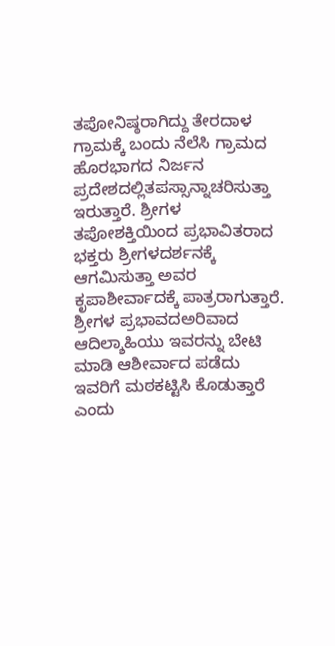ತಪೋನಿಷ್ಠರಾಗಿದ್ದು ತೇರದಾಳ ಗ್ರಾಮಕ್ಕೆ ಬಂದು ನೆಲೆಸಿ ಗ್ರಾಮದ ಹೊರಭಾಗದ ನಿರ್ಜನ ಪ್ರದೇಶದಲ್ಲಿತಪಸ್ಸಾನ್ನಾಚರಿಸುತ್ತಾ ಇರುತ್ತಾರೆ. ಶ್ರೀಗಳ ತಪೋಶಕ್ತಿಯಿಂದ ಪ್ರಭಾವಿತರಾದ ಭಕ್ತರು ಶ್ರೀಗಳದರ್ಶನಕ್ಕೆ ಆಗಮಿಸುತ್ತಾ ಅವರ ಕೃಪಾಶೀರ್ವಾದಕ್ಕೆ ಪಾತ್ರರಾಗುತ್ತಾರೆ. ಶ್ರೀಗಳ ಪ್ರಭಾವದಅರಿವಾದ ಆದಿಲ್ಶಾಹಿಯು ಇವರನ್ನು ಬೇಟಿ ಮಾಡಿ ಆಶೀರ್ವಾದ ಪಡೆದು ಇವರಿಗೆ ಮಠಕಟ್ಟಿಸಿ ಕೊಡುತ್ತಾರೆ ಎಂದು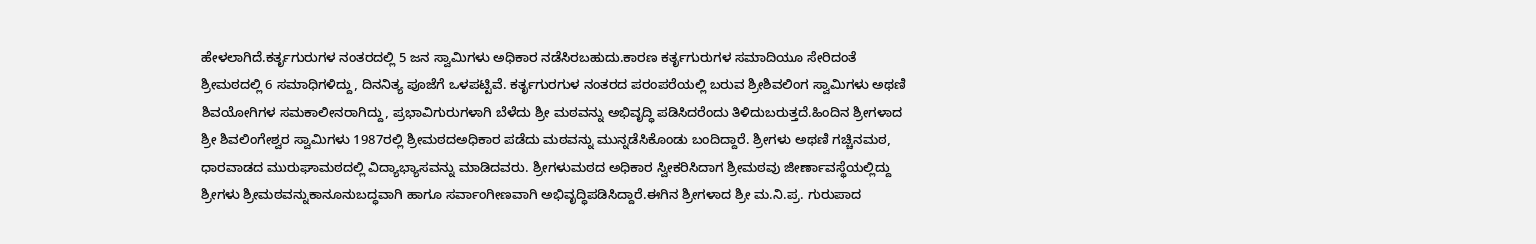ಹೇಳಲಾಗಿದೆ.ಕರ್ತೃಗುರುಗಳ ನಂತರದಲ್ಲಿ 5 ಜನ ಸ್ವಾಮಿಗಳು ಅಧಿಕಾರ ನಡೆಸಿರಬಹುದು.ಕಾರಣ ಕರ್ತೃಗುರುಗಳ ಸಮಾದಿಯೂ ಸೇರಿದಂತೆ ಶ್ರೀಮಠದಲ್ಲಿ 6 ಸಮಾಧಿಗಳಿದ್ದು, ದಿನನಿತ್ಯ ಪೂಜೆಗೆ ಒಳಪಟ್ಟಿವೆ. ಕರ್ತೃಗುರಗುಳ ನಂತರದ ಪರಂಪರೆಯಲ್ಲಿ ಬರುವ ಶ್ರೀಶಿವಲಿಂಗ ಸ್ವಾಮಿಗಳು ಅಥಣಿ ಶಿವಯೋಗಿಗಳ ಸಮಕಾಲೀನರಾಗಿದ್ದು, ಪ್ರಭಾವಿಗುರುಗಳಾಗಿ ಬೆಳೆದು ಶ್ರೀ ಮಠವನ್ನು ಅಭಿವೃದ್ಧಿ ಪಡಿಸಿದರೆಂದು ತಿಳಿದುಬರುತ್ತದೆ.ಹಿಂದಿನ ಶ್ರೀಗಳಾದ ಶ್ರೀ ಶಿವಲಿಂಗೇಶ್ವರ ಸ್ವಾಮಿಗಳು 1987ರಲ್ಲಿ ಶ್ರೀಮಠದಅಧಿಕಾರ ಪಡೆದು ಮಠವನ್ನು ಮುನ್ನಡೆಸಿಕೊಂಡು ಬಂದಿದ್ದಾರೆ. ಶ್ರೀಗಳು ಅಥಣಿ ಗಚ್ಚಿನಮಠ, ಧಾರವಾಡದ ಮುರುಘಾಮಠದಲ್ಲಿ ವಿದ್ಯಾಭ್ಯಾಸವನ್ನು ಮಾಡಿದವರು. ಶ್ರೀಗಳುಮಠದ ಅಧಿಕಾರ ಸ್ವೀಕರಿಸಿದಾಗ ಶ್ರೀಮಠವು ಜೀರ್ಣಾವಸ್ಥೆಯಲ್ಲಿದ್ದು ಶ್ರೀಗಳು ಶ್ರೀಮಠವನ್ನುಕಾನೂನುಬದ್ಧವಾಗಿ ಹಾಗೂ ಸರ್ವಾಂಗೀಣವಾಗಿ ಅಭಿವೃದ್ಧಿಪಡಿಸಿದ್ದಾರೆ.ಈಗಿನ ಶ್ರೀಗಳಾದ ಶ್ರೀ ಮ.ನಿ.ಪ್ರ. ಗುರುಪಾದ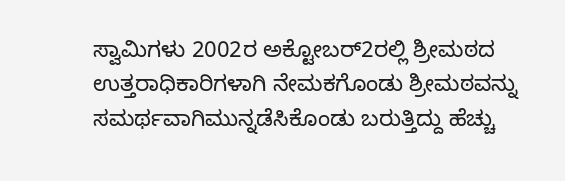ಸ್ವಾಮಿಗಳು 2002ರ ಅಕ್ಟೋಬರ್2ರಲ್ಲಿ ಶ್ರೀಮಠದ ಉತ್ತರಾಧಿಕಾರಿಗಳಾಗಿ ನೇಮಕಗೊಂಡು ಶ್ರೀಮಠವನ್ನು ಸಮರ್ಥವಾಗಿಮುನ್ನಡೆಸಿಕೊಂಡು ಬರುತ್ತಿದ್ದು ಹೆಚ್ಚು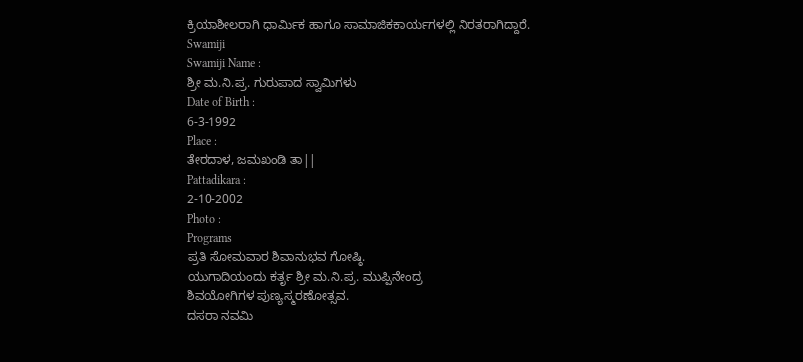ಕ್ರಿಯಾಶೀಲರಾಗಿ ಧಾರ್ಮಿಕ ಹಾಗೂ ಸಾಮಾಜಿಕಕಾರ್ಯಗಳಲ್ಲಿ ನಿರತರಾಗಿದ್ದಾರೆ.
Swamiji
Swamiji Name :
ಶ್ರೀ ಮ.ನಿ.ಪ್ರ. ಗುರುಪಾದ ಸ್ವಾಮಿಗಳು
Date of Birth :
6-3-1992
Place :
ತೇರದಾಳ, ಜಮಖಂಡಿ ತಾ||
Pattadikara :
2-10-2002
Photo :
Programs
ಪ್ರತಿ ಸೋಮವಾರ ಶಿವಾನುಭವ ಗೋಷ್ಠಿ.
ಯುಗಾದಿಯಂದು ಕರ್ತೃ ಶ್ರೀ ಮ.ನಿ.ಪ್ರ. ಮುಪ್ಪಿನೇಂದ್ರ
ಶಿವಯೋಗಿಗಳ ಪುಣ್ಯಸ್ಮರಣೋತ್ಸವ.
ದಸರಾ ನವಮಿ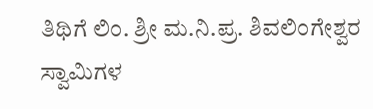ತಿಥಿಗೆ ಲಿಂ. ಶ್ರೀ ಮ.ನಿ.ಪ್ರ. ಶಿವಲಿಂಗೇಶ್ವರ
ಸ್ವಾಮಿಗಳ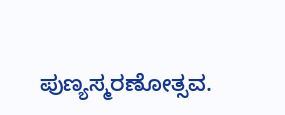ಪುಣ್ಯಸ್ಮರಣೋತ್ಸವ.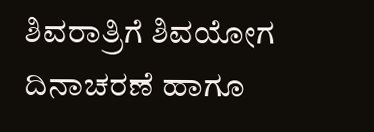ಶಿವರಾತ್ರಿಗೆ ಶಿವಯೋಗ ದಿನಾಚರಣೆ ಹಾಗೂ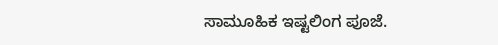ಸಾಮೂಹಿಕ ಇಷ್ಟಲಿಂಗ ಪೂಜೆ.